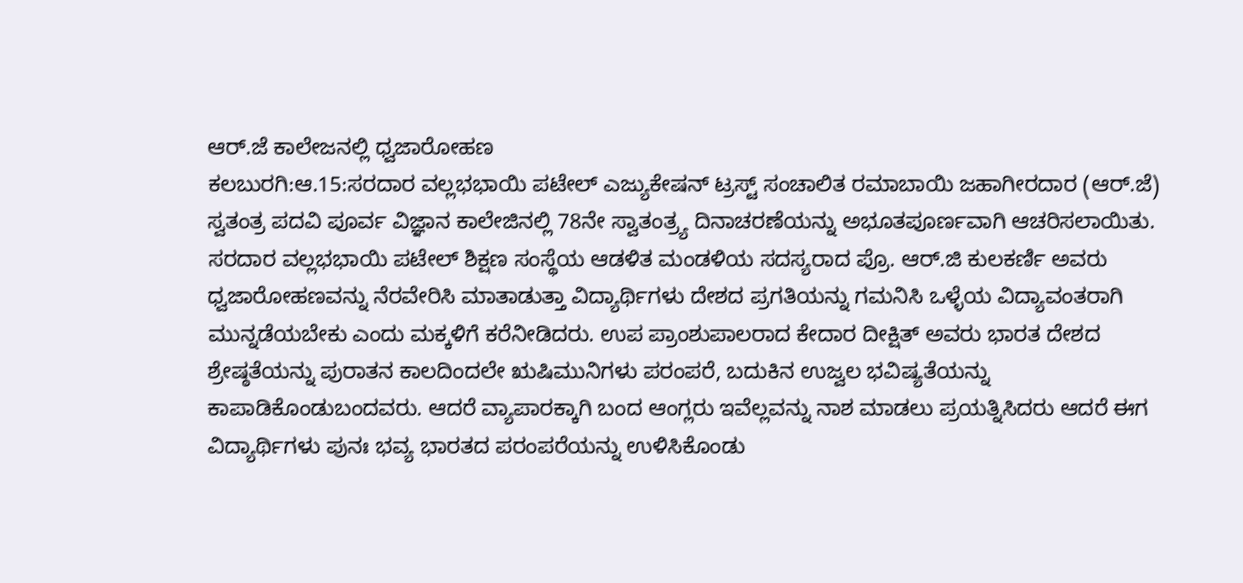ಆರ್.ಜೆ ಕಾಲೇಜನಲ್ಲಿ ಧ್ವಜಾರೋಹಣ
ಕಲಬುರಗಿ:ಆ.15:ಸರದಾರ ವಲ್ಲಭಭಾಯಿ ಪಟೇಲ್ ಎಜ್ಯುಕೇಷನ್ ಟ್ರಸ್ಟ್ ಸಂಚಾಲಿತ ರಮಾಬಾಯಿ ಜಹಾಗೀರದಾರ (ಆರ್.ಜೆ) ಸ್ವತಂತ್ರ ಪದವಿ ಪೂರ್ವ ವಿಜ್ಞಾನ ಕಾಲೇಜಿನಲ್ಲಿ 78ನೇ ಸ್ವಾತಂತ್ರ್ಯ ದಿನಾಚರಣೆಯನ್ನು ಅಭೂತಪೂರ್ಣವಾಗಿ ಆಚರಿಸಲಾಯಿತು.
ಸರದಾರ ವಲ್ಲಭಭಾಯಿ ಪಟೇಲ್ ಶಿಕ್ಷಣ ಸಂಸ್ಥೆಯ ಆಡಳಿತ ಮಂಡಳಿಯ ಸದಸ್ಯರಾದ ಪ್ರೊ. ಆರ್.ಜಿ ಕುಲಕರ್ಣಿ ಅವರು ಧ್ವಜಾರೋಹಣವನ್ನು ನೆರವೇರಿಸಿ ಮಾತಾಡುತ್ತಾ ವಿದ್ಯಾರ್ಥಿಗಳು ದೇಶದ ಪ್ರಗತಿಯನ್ನು ಗಮನಿಸಿ ಒಳ್ಳೆಯ ವಿದ್ಯಾವಂತರಾಗಿ ಮುನ್ನಡೆಯಬೇಕು ಎಂದು ಮಕ್ಕಳಿಗೆ ಕರೆನೀಡಿದರು. ಉಪ ಪ್ರಾಂಶುಪಾಲರಾದ ಕೇದಾರ ದೀಕ್ಷಿತ್ ಅವರು ಭಾರತ ದೇಶದ ಶ್ರೇಷ್ಠತೆಯನ್ನು ಪುರಾತನ ಕಾಲದಿಂದಲೇ ಋಷಿಮುನಿಗಳು ಪರಂಪರೆ, ಬದುಕಿನ ಉಜ್ವಲ ಭವಿಷ್ಯತೆಯನ್ನು ಕಾಪಾಡಿಕೊಂಡುಬಂದವರು. ಆದರೆ ವ್ಯಾಪಾರಕ್ಕಾಗಿ ಬಂದ ಆಂಗ್ಲರು ಇವೆಲ್ಲವನ್ನು ನಾಶ ಮಾಡಲು ಪ್ರಯತ್ನಿಸಿದರು ಆದರೆ ಈಗ ವಿದ್ಯಾರ್ಥಿಗಳು ಪುನಃ ಭವ್ಯ ಭಾರತದ ಪರಂಪರೆಯನ್ನು ಉಳಿಸಿಕೊಂಡು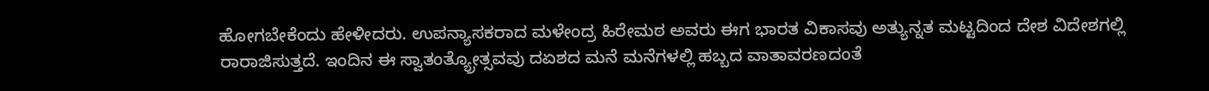ಹೋಗಬೇಕೆಂದು ಹೇಳೀದರು. ಉಪನ್ಯಾಸಕರಾದ ಮಳೇಂದ್ರ ಹಿರೇಮಠ ಅವರು ಈಗ ಭಾರತ ವಿಕಾಸವು ಅತ್ಯುನ್ನತ ಮಟ್ಟದಿಂದ ದೇಶ ವಿದೇಶಗಲ್ಲಿ ರಾರಾಜಿಸುತ್ತದೆ. ಇಂದಿನ ಈ ಸ್ವಾತಂತ್ಯ್ರೋತ್ಸವವು ದಏಶದ ಮನೆ ಮನೆಗಳಲ್ಲಿ ಹಬ್ಬದ ವಾತಾವರಣದಂತೆ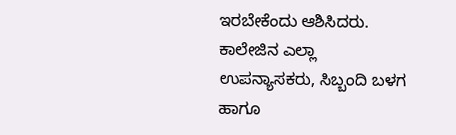ಇರಬೇಕೆಂದು ಆಶಿಸಿದರು. ಕಾಲೇಜಿನ ಎಲ್ಲಾ ಉಪನ್ಯಾಸಕರು, ಸಿಬ್ಬಂದಿ ಬಳಗ ಹಾಗೂ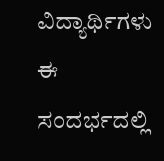ವಿದ್ಯಾರ್ಥಿಗಳು ಈ ಸಂದರ್ಭದಲ್ಲಿ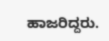ಹಾಜರಿದ್ದರು.